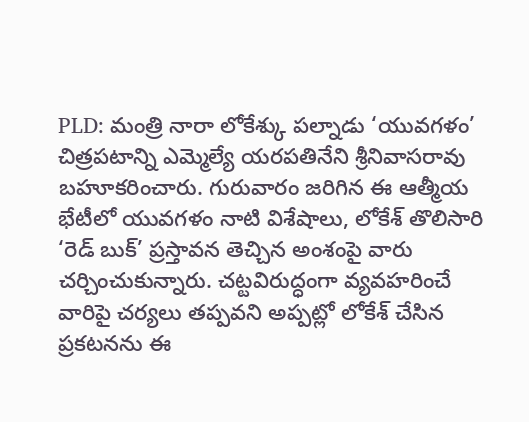PLD: మంత్రి నారా లోకేశ్కు పల్నాడు ‘యువగళం’ చిత్రపటాన్ని ఎమ్మెల్యే యరపతినేని శ్రీనివాసరావు బహూకరించారు. గురువారం జరిగిన ఈ ఆత్మీయ భేటీలో యువగళం నాటి విశేషాలు, లోకేశ్ తొలిసారి ‘రెడ్ బుక్’ ప్రస్తావన తెచ్చిన అంశంపై వారు చర్చించుకున్నారు. చట్టవిరుద్ధంగా వ్యవహరించే వారిపై చర్యలు తప్పవని అప్పట్లో లోకేశ్ చేసిన ప్రకటనను ఈ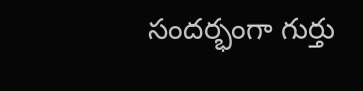సందర్భంగా గుర్తు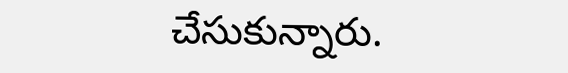చేసుకున్నారు.